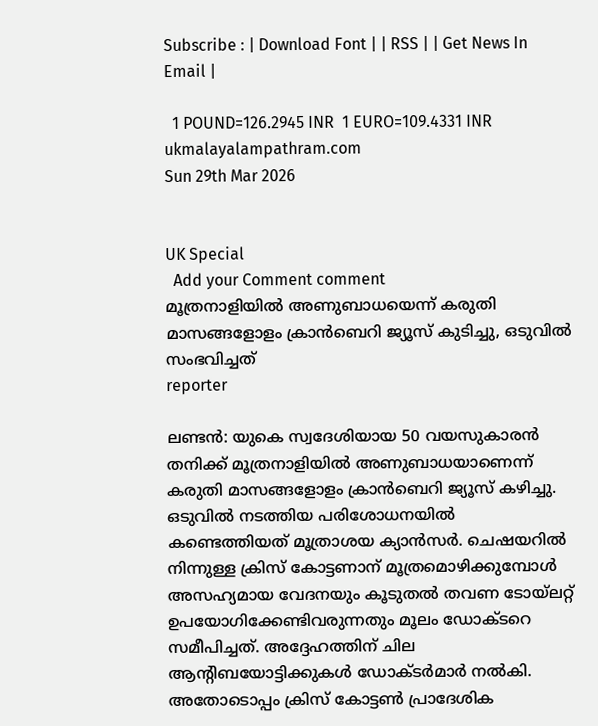Subscribe : | Download Font | | RSS | | Get News In Email |

  1 POUND=126.2945 INR  1 EURO=109.4331 INR
ukmalayalampathram.com
Sun 29th Mar 2026


UK Special
  Add your Comment comment
മൂത്രനാളിയില്‍ അണുബാധയെന്ന് കരുതി മാസങ്ങളോളം ക്രാന്‍ബെറി ജ്യൂസ് കുടിച്ചു, ഒടുവില്‍ സംഭവിച്ചത്
reporter

ലണ്ടന്‍: യുകെ സ്വദേശിയായ 50 വയസുകാരന്‍ തനിക്ക് മൂത്രനാളിയില്‍ അണുബാധയാണെന്ന് കരുതി മാസങ്ങളോളം ക്രാന്‍ബെറി ജ്യൂസ് കഴിച്ചു. ഒടുവില്‍ നടത്തിയ പരിശോധനയില്‍ കണ്ടെത്തിയത് മൂത്രാശയ ക്യാന്‍സര്‍. ചെഷയറില്‍ നിന്നുള്ള ക്രിസ് കോട്ടണാന് മൂത്രമൊഴിക്കുമ്പോള്‍ അസഹ്യമായ വേദനയും കൂടുതല്‍ തവണ ടോയ്ലറ്റ് ഉപയോഗിക്കേണ്ടിവരുന്നതും മൂലം ഡോക്ടറെ സമീപിച്ചത്. അദ്ദേഹത്തിന് ചില ആന്റിബയോട്ടിക്കുകള്‍ ഡോക്ടര്‍മാര്‍ നല്‍കി. അതോടൊപ്പം ക്രിസ് കോട്ടണ്‍ പ്രാദേശിക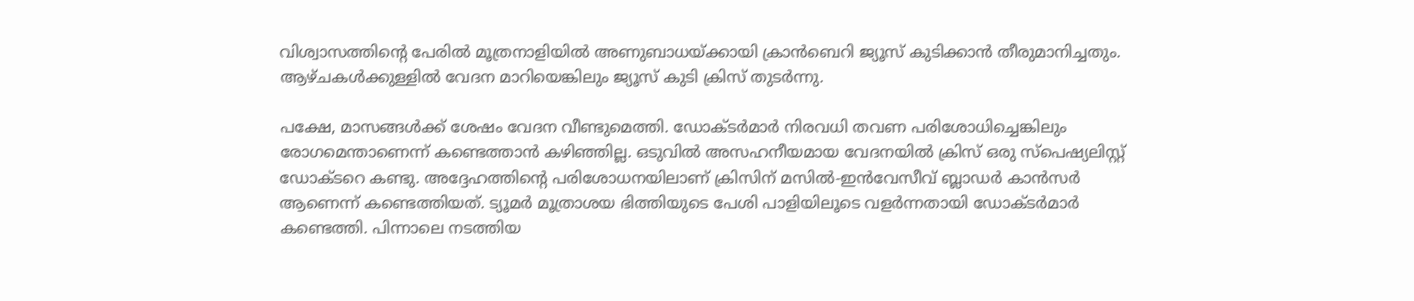വിശ്വാസത്തിന്റെ പേരില്‍ മൂത്രനാളിയില്‍ അണുബാധയ്ക്കായി ക്രാന്‍ബെറി ജ്യൂസ് കുടിക്കാന്‍ തീരുമാനിച്ചതും. ആഴ്ചകള്‍ക്കുള്ളില്‍ വേദന മാറിയെങ്കിലും ജ്യൂസ് കുടി ക്രിസ് തുടര്‍ന്നു.

പക്ഷേ, മാസങ്ങള്‍ക്ക് ശേഷം വേദന വീണ്ടുമെത്തി. ഡോക്ടര്‍മാര്‍ നിരവധി തവണ പരിശോധിച്ചെങ്കിലും രോഗമെന്താണെന്ന് കണ്ടെത്താന്‍ കഴിഞ്ഞില്ല. ഒടുവില്‍ അസഹനീയമായ വേദനയില്‍ ക്രിസ് ഒരു സ്‌പെഷ്യലിസ്റ്റ് ഡോക്ടറെ കണ്ടു. അദ്ദേഹത്തിന്റെ പരിശോധനയിലാണ് ക്രിസിന് മസില്‍-ഇന്‍വേസീവ് ബ്ലാഡര്‍ കാന്‍സര്‍ ആണെന്ന് കണ്ടെത്തിയത്. ട്യൂമര്‍ മൂത്രാശയ ഭിത്തിയുടെ പേശി പാളിയിലൂടെ വളര്‍ന്നതായി ഡോക്ടര്‍മാര്‍ കണ്ടെത്തി. പിന്നാലെ നടത്തിയ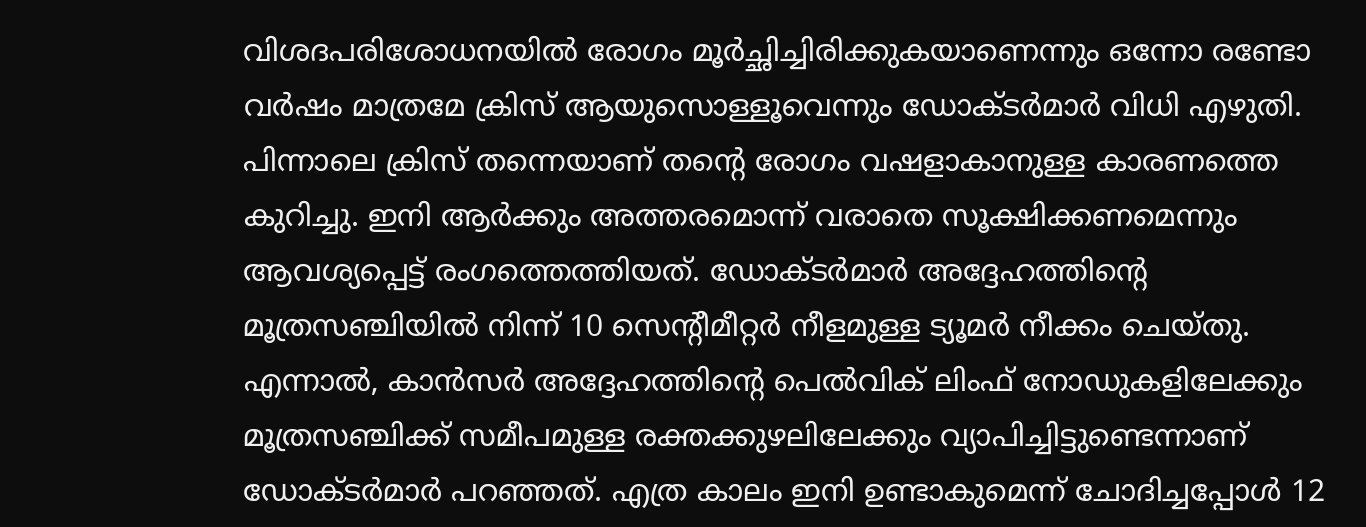വിശദപരിശോധനയില്‍ രോഗം മൂര്‍ച്ഛിച്ചിരിക്കുകയാണെന്നും ഒന്നോ രണ്ടോ വര്‍ഷം മാത്രമേ ക്രിസ് ആയുസൊള്ളൂവെന്നും ഡോക്ടര്‍മാര്‍ വിധി എഴുതി. പിന്നാലെ ക്രിസ് തന്നെയാണ് തന്റെ രോഗം വഷളാകാനുള്ള കാരണത്തെ കുറിച്ചു. ഇനി ആര്‍ക്കും അത്തരമൊന്ന് വരാതെ സൂക്ഷിക്കണമെന്നും ആവശ്യപ്പെട്ട് രംഗത്തെത്തിയത്. ഡോക്ടര്‍മാര്‍ അദ്ദേഹത്തിന്റെ മൂത്രസഞ്ചിയില്‍ നിന്ന് 10 സെന്റീമീറ്റര്‍ നീളമുള്ള ട്യൂമര്‍ നീക്കം ചെയ്തു. എന്നാല്‍, കാന്‍സര്‍ അദ്ദേഹത്തിന്റെ പെല്‍വിക് ലിംഫ് നോഡുകളിലേക്കും മൂത്രസഞ്ചിക്ക് സമീപമുള്ള രക്തക്കുഴലിലേക്കും വ്യാപിച്ചിട്ടുണ്ടെന്നാണ് ഡോക്ടര്‍മാര്‍ പറഞ്ഞത്. എത്ര കാലം ഇനി ഉണ്ടാകുമെന്ന് ചോദിച്ചപ്പോള്‍ 12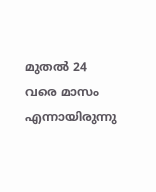മുതല്‍ 24 വരെ മാസം എന്നായിരുന്നു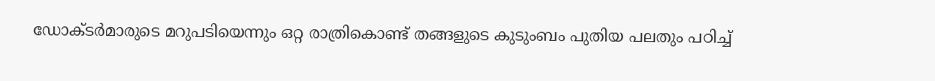ഡോക്ടര്‍മാരുടെ മറുപടിയെന്നും ഒറ്റ രാത്രികൊണ്ട് തങ്ങളുടെ കുടുംബം പുതിയ പലതും പഠിച്ച്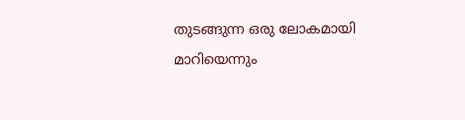തുടങ്ങുന്ന ഒരു ലോകമായി മാറിയെന്നും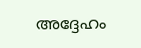അദ്ദേഹം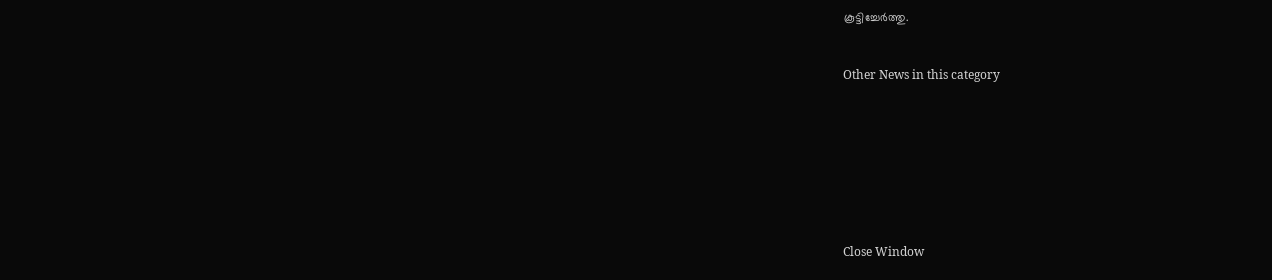കൂട്ടിച്ചേര്‍ത്തു.


Other News in this category








Close Window